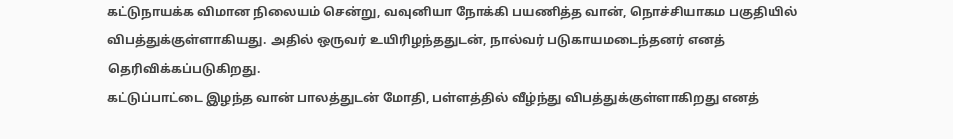கட்டுநாயக்க விமான நிலையம் சென்று, வவுனியா நோக்கி பயணித்த வான், நொச்சியாகம பகுதியில்
விபத்துக்குள்ளாகியது. அதில் ஒருவர் உயிரிழந்ததுடன், நால்வர் படுகாயமடைந்தனர் எனத் தெரிவிக்கப்படுகிறது.
கட்டுப்பாட்டை இழந்த வான் பாலத்துடன் மோதி, பள்ளத்தில் வீழ்ந்து விபத்துக்குள்ளாகிறது எனத்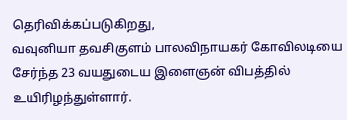தெரிவிக்கப்படுகிறது,
வவுனியா தவசிகுளம் பாலவிநாயகர் கோவிலடியை சேர்ந்த 23 வயதுடைய இளைஞன் விபத்தில் உயிரிழந்துள்ளார்.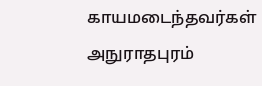காயமடைந்தவர்கள் அநுராதபுரம்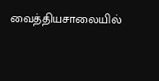வைத்தியசாலையில்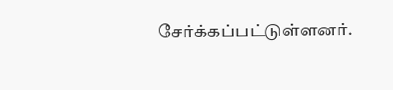சேர்க்கப்பட்டுள்ளனர்.